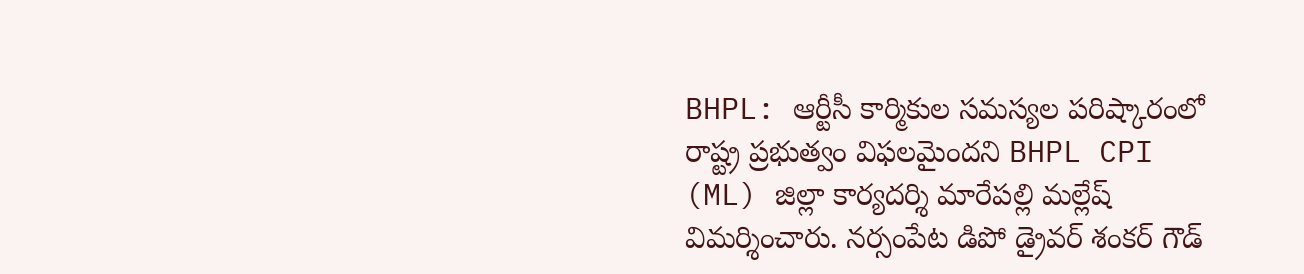BHPL: ఆర్టీసీ కార్మికుల సమస్యల పరిష్కారంలో రాష్ట్ర ప్రభుత్వం విఫలమైందని BHPL CPI (ML) జిల్లా కార్యదర్శి మారేపల్లి మల్లేష్ విమర్శించారు. నర్సంపేట డిపో డ్రైవర్ శంకర్ గౌడ్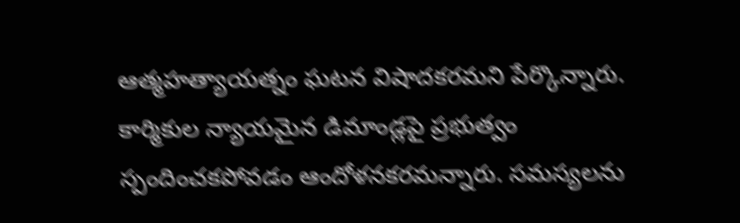ఆత్మహత్యాయత్నం ఘటన విషాదకరమని పేర్కొన్నారు. కార్మికుల న్యాయమైన డిమాండ్లపై ప్రభుత్వం స్పందించకపోవడం ఆందోళనకరమన్నారు. సమస్యలను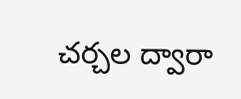చర్చల ద్వారా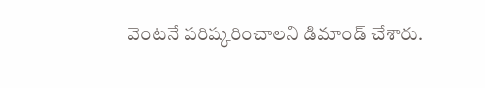వెంటనే పరిష్కరించాలని డిమాండ్ చేశారు.